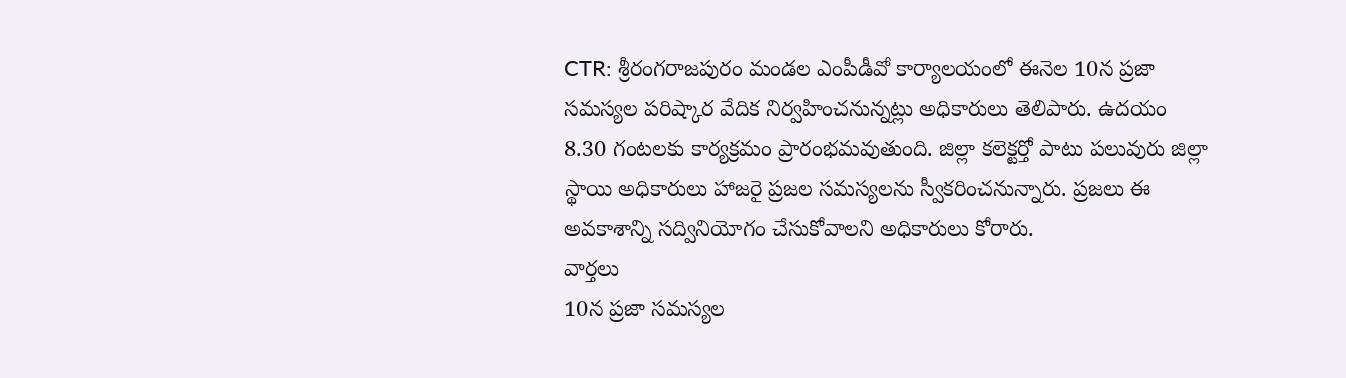CTR: శ్రీరంగరాజపురం మండల ఎంపీడీవో కార్యాలయంలో ఈనెల 10న ప్రజా సమస్యల పరిష్కార వేదిక నిర్వహించనున్నట్లు అధికారులు తెలిపారు. ఉదయం 8.30 గంటలకు కార్యక్రమం ప్రారంభమవుతుంది. జిల్లా కలెక్టర్తో పాటు పలువురు జిల్లా స్థాయి అధికారులు హాజరై ప్రజల సమస్యలను స్వీకరించనున్నారు. ప్రజలు ఈ అవకాశాన్ని సద్వినియోగం చేసుకోవాలని అధికారులు కోరారు.
వార్తలు
10న ప్రజా సమస్యల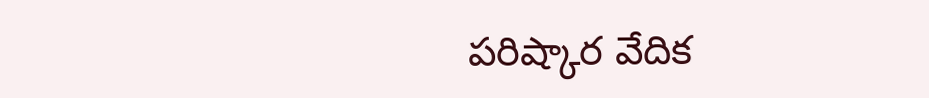పరిష్కార వేదిక